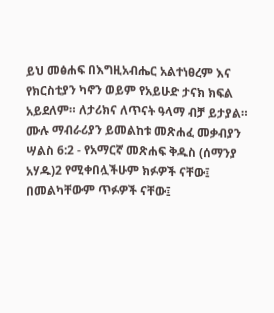ይህ መፅሐፍ በእግዚአብሔር አልተነፀረም እና የክርስቲያን ካኖን ወይም የአይሁድ ታናክ ክፍል አይደለም። ለታሪክና ለጥናት ዓላማ ብቻ ይታያል። ሙሉ ማብራሪያን ይመልከቱ መጽሐፈ መቃብያን ሣልስ 6:2 - የአማርኛ መጽሐፍ ቅዱስ (ሰማንያ አሃዱ)2 የሚቀበሏችሁም ክፉዎች ናቸው፤ በመልካቸውም ጥፉዎች ናቸው፤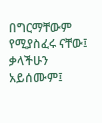በግርማቸውም የሚያስፈሩ ናቸው፤ ቃላችሁን አይሰሙም፤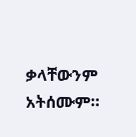ቃላቸውንም አትሰሙም።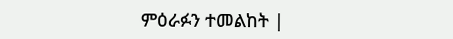ምዕራፉን ተመልከት |